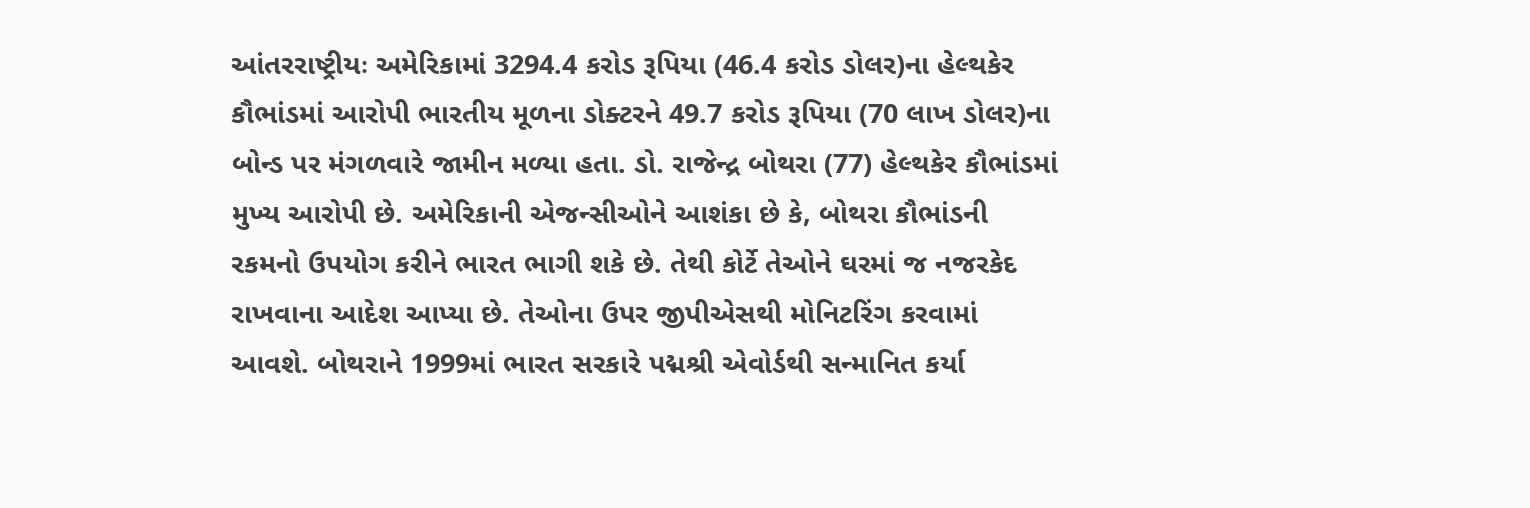આંતરરાષ્ટ્રીયઃ અમેરિકામાં 3294.4 કરોડ રૂપિયા (46.4 કરોડ ડોલર)ના હેલ્થકેર કૌભાંડમાં આરોપી ભારતીય મૂળના ડોક્ટરને 49.7 કરોડ રૂપિયા (70 લાખ ડોલર)ના બોન્ડ પર મંગળવારે જામીન મળ્યા હતા. ડો. રાજેન્દ્ર બોથરા (77) હેલ્થકેર કૌભાંડમાં મુખ્ય આરોપી છે. અમેરિકાની એજન્સીઓને આશંકા છે કે, બોથરા કૌભાંડની રકમનો ઉપયોગ કરીને ભારત ભાગી શકે છે. તેથી કોર્ટે તેઓને ઘરમાં જ નજરકેદ રાખવાના આદેશ આપ્યા છે. તેઓના ઉપર જીપીએસથી મોનિટરિંગ કરવામાં આવશે. બોથરાને 1999માં ભારત સરકારે પદ્મશ્રી એવોર્ડથી સન્માનિત કર્યા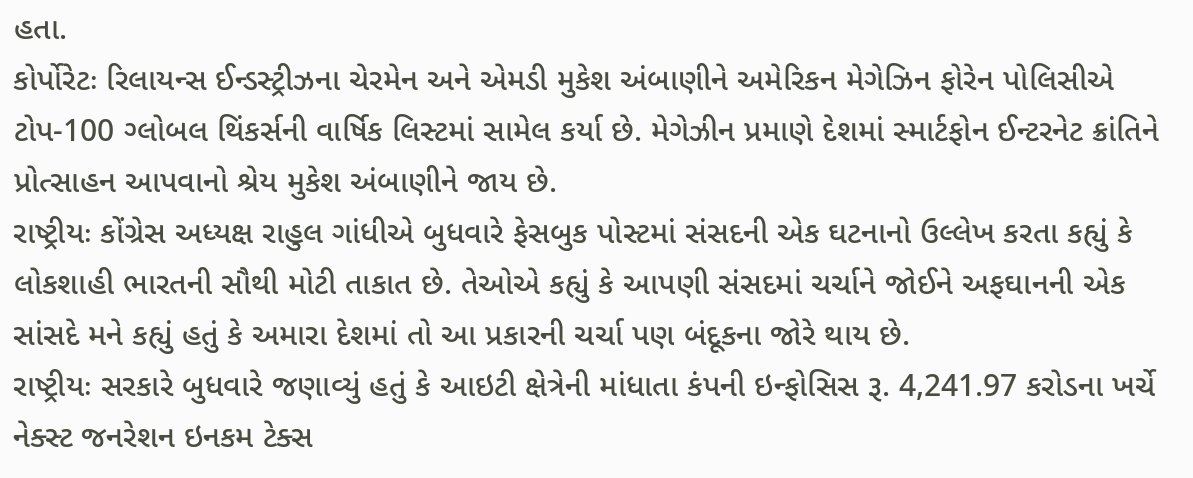હતા.
કોર્પોરેટઃ રિલાયન્સ ઈન્ડસ્ટ્રીઝના ચેરમેન અને એમડી મુકેશ અંબાણીને અમેરિકન મેગેઝિન ફોરેન પોલિસીએ ટોપ-100 ગ્લોબલ થિંકર્સની વાર્ષિક લિસ્ટમાં સામેલ કર્યા છે. મેગેઝીન પ્રમાણે દેશમાં સ્માર્ટફોન ઈન્ટરનેટ ક્રાંતિને પ્રોત્સાહન આપવાનો શ્રેય મુકેશ અંબાણીને જાય છે.
રાષ્ટ્રીયઃ કોંગ્રેસ અધ્યક્ષ રાહુલ ગાંધીએ બુધવારે ફેસબુક પોસ્ટમાં સંસદની એક ઘટનાનો ઉલ્લેખ કરતા કહ્યું કે લોકશાહી ભારતની સૌથી મોટી તાકાત છે. તેઓએ કહ્યું કે આપણી સંસદમાં ચર્ચાને જોઈને અફઘાનની એક સાંસદે મને કહ્યું હતું કે અમારા દેશમાં તો આ પ્રકારની ચર્ચા પણ બંદૂકના જોરે થાય છે.
રાષ્ટ્રીયઃ સરકારે બુધવારે જણાવ્યું હતું કે આઇટી ક્ષેત્રેની માંધાતા કંપની ઇન્ફોસિસ રૂ. 4,241.97 કરોડના ખર્ચે નેક્સ્ટ જનરેશન ઇનકમ ટેક્સ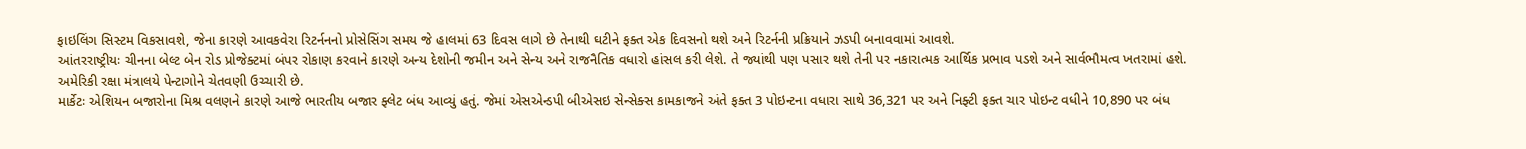ફાઇલિંગ સિસ્ટમ વિકસાવશે, જેના કારણે આવકવેરા રિટર્નનનો પ્રોસેસિંગ સમય જે હાલમાં 63 દિવસ લાગે છે તેનાથી ઘટીને ફક્ત એક દિવસનો થશે અને રિટર્નની પ્રક્રિયાને ઝડપી બનાવવામાં આવશે.
આંતરરાષ્ટ્રીયઃ ચીનના બેલ્ટ બેન રોડ પ્રોજેક્ટમાં બંપર રોકાણ કરવાને કારણે અન્ય દેશોની જમીન અને સેન્ય અને રાજનૈતિક વધારો હાંસલ કરી લેશે. તે જ્યાંથી પણ પસાર થશે તેની પર નકારાત્મક આર્થિક પ્રભાવ પડશે અને સાર્વભૌમત્વ ખતરામાં હશે. અમેરિકી રક્ષા મંત્રાલયે પેન્ટાગોને ચેતવણી ઉચ્ચારી છે.
માર્કેટઃ એશિયન બજારોના મિશ્ર વલણને કારણે આજે ભારતીય બજાર ફ્લેટ બંધ આવ્યું હતું. જેમાં એસએન્ડપી બીએસઇ સેન્સેક્સ કામકાજને અંતે ફક્ત 3 પોઇન્ટના વધારા સાથે 36,321 પર અને નિફ્ટી ફક્ત ચાર પોઇન્ટ વધીને 10,890 પર બંધ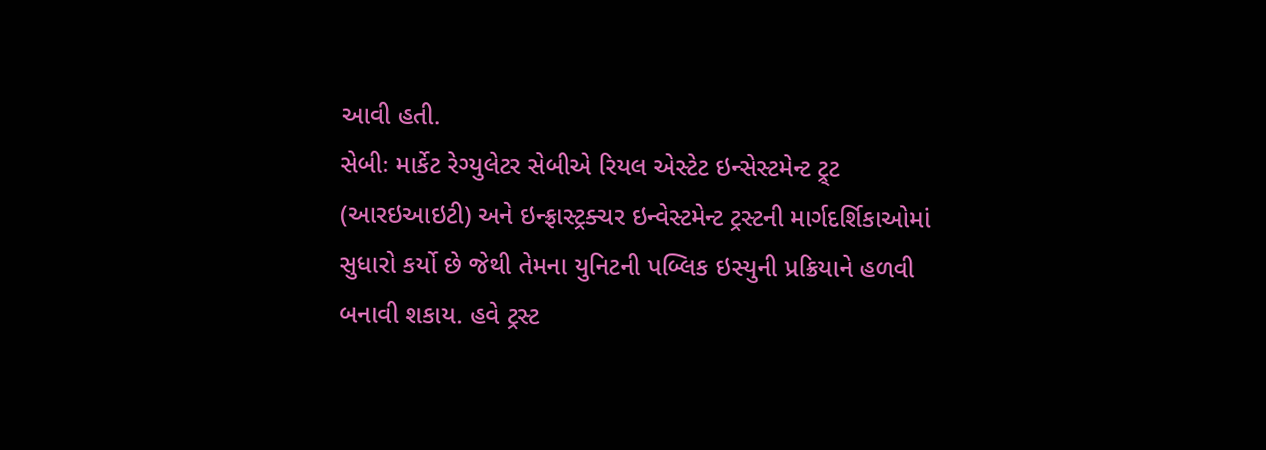આવી હતી.
સેબીઃ માર્કેટ રેગ્યુલેટર સેબીએ રિયલ એસ્ટેટ ઇન્સેસ્ટમેન્ટ ટ્ર્ટ (આરઇઆઇટી) અને ઇન્ફ્રાસ્ટ્રક્ચર ઇન્વેસ્ટમેન્ટ ટ્રસ્ટની માર્ગદર્શિકાઓમાં સુધારો કર્યો છે જેથી તેમના યુનિટની પબ્લિક ઇસ્યુની પ્રક્રિયાને હળવી બનાવી શકાય. હવે ટ્રસ્ટ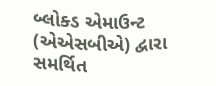બ્લોક્ડ એમાઉન્ટ (એએસબીએ) દ્વારા સમર્થિત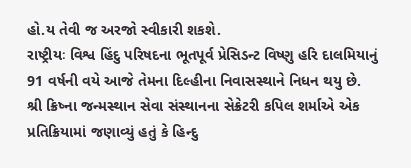હો.ય તેવી જ અરજો સ્વીકારી શકશે.
રાષ્ટ્રીયઃ વિશ્વ હિંદુ પરિષદના ભૂતપૂર્વ પ્રેસિડન્ટ વિષ્ણુ હરિ દાલમિયાનું 91 વર્ષની વયે આજે તેમના દિલ્હીના નિવાસસ્થાને નિધન થયુ છે. શ્રી ક્રિષ્ના જન્મસ્થાન સેવા સંસ્થાનના સેક્રેટરી કપિલ શર્માએ એક પ્રતિક્રિયામાં જણાવ્યું હતું કે હિન્દુ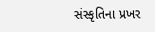સંસ્કૃતિના પ્રખર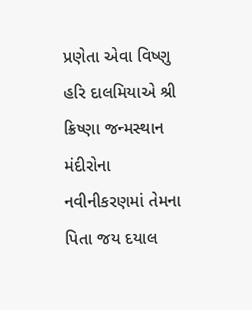પ્રણેતા એવા વિષ્ણુ હરિ દાલમિયાએ શ્રી ક્રિષ્ણા જન્મસ્થાન મંદીરોના નવીનીકરણમાં તેમના પિતા જય દયાલ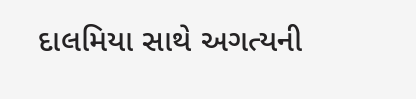દાલમિયા સાથે અગત્યની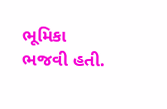ભૂમિકા ભજવી હતી.